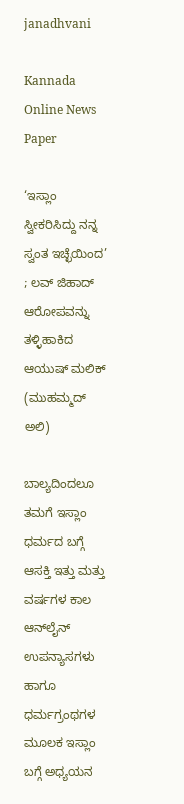janadhvani

Kannada Online News Paper

‘ಇಸ್ಲಾಂ ಸ್ವೀಕರಿಸಿದ್ದು ನನ್ನ ಸ್ವಂತ ಇಚ್ಛೆಯಿಂದ’ ; ಲವ್ ಜಿಹಾದ್ ಆರೋಪವನ್ನು ತಳ್ಳಿಹಾಕಿದ ಆಯುಷ್ ಮಲಿಕ್ (ಮುಹಮ್ಮದ್ ಅಲಿ)

ಬಾಲ್ಯದಿಂದಲೂ ತಮಗೆ ಇಸ್ಲಾಂ ಧರ್ಮದ ಬಗ್ಗೆ ಆಸಕ್ತಿ ಇತ್ತು ಮತ್ತು ವರ್ಷಗಳ ಕಾಲ ಆನ್‌ಲೈನ್ ಉಪನ್ಯಾಸಗಳು ಹಾಗೂ ಧರ್ಮಗ್ರಂಥಗಳ ಮೂಲಕ ಇಸ್ಲಾಂ ಬಗ್ಗೆ ಅಧ್ಯಯನ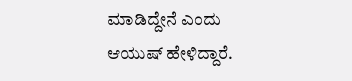ಮಾಡಿದ್ದೇನೆ ಎಂದು ಆಯುಷ್ ಹೇಳಿದ್ದಾರೆ.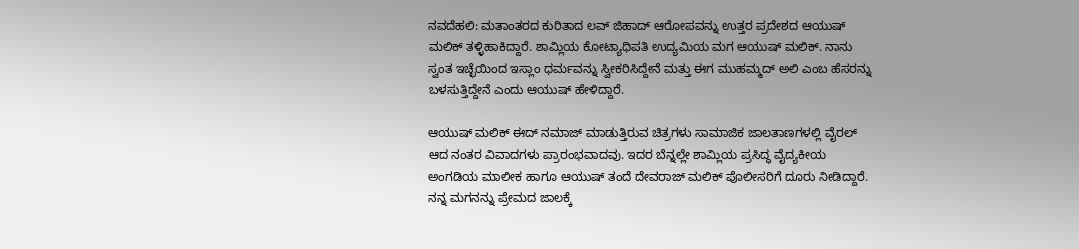ನವದೆಹಲಿ: ಮತಾಂತರದ ಕುರಿತಾದ ಲವ್ ಜಿಹಾದ್ ಆರೋಪವನ್ನು ಉತ್ತರ ಪ್ರದೇಶದ ಆಯುಷ್ ಮಲಿಕ್ ತಳ್ಳಿಹಾಕಿದ್ದಾರೆ. ಶಾಮ್ಲಿಯ ಕೋಟ್ಯಾಧಿಪತಿ ಉದ್ಯಮಿಯ ಮಗ ಆಯುಷ್ ಮಲಿಕ್. ನಾನು ಸ್ವಂತ ಇಚ್ಛೆಯಿಂದ ಇಸ್ಲಾಂ ಧರ್ಮವನ್ನು ಸ್ವೀಕರಿಸಿದ್ದೇನೆ ಮತ್ತು ಈಗ ಮುಹಮ್ಮದ್ ಅಲಿ ಎಂಬ ಹೆಸರನ್ನು ಬಳಸುತ್ತಿದ್ದೇನೆ ಎಂದು ಆಯುಷ್ ಹೇಳಿದ್ದಾರೆ.

ಆಯುಷ್ ಮಲಿಕ್ ಈದ್ ನಮಾಜ್ ಮಾಡುತ್ತಿರುವ ಚಿತ್ರಗಳು ಸಾಮಾಜಿಕ ಜಾಲತಾಣಗಳಲ್ಲಿ ವೈರಲ್ ಆದ ನಂತರ ವಿವಾದಗಳು ಪ್ರಾರಂಭವಾದವು. ಇದರ ಬೆನ್ನಲ್ಲೇ ಶಾಮ್ಲಿಯ ಪ್ರಸಿದ್ಧ ವೈದ್ಯಕೀಯ ಅಂಗಡಿಯ ಮಾಲೀಕ ಹಾಗೂ ಆಯುಷ್ ತಂದೆ ದೇವರಾಜ್ ಮಲಿಕ್ ಪೊಲೀಸರಿಗೆ ದೂರು ನೀಡಿದ್ದಾರೆ. ನನ್ನ ಮಗನನ್ನು ಪ್ರೇಮದ ಜಾಲಕ್ಕೆ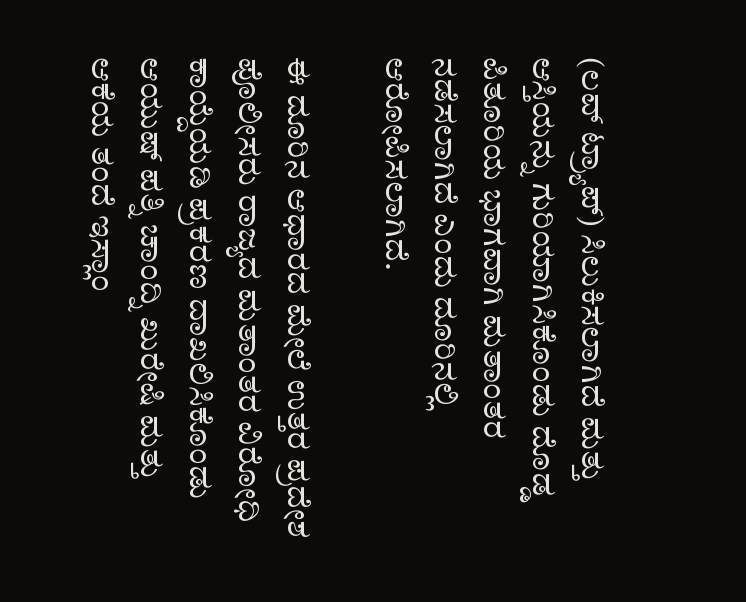(ಲವ್ ಟ್ರ್ಯಾಪ್) ಸಿಲುಕಿಸಲಾಗಿದೆ ಮತ್ತು ಆಸ್ತಿಯನ್ನು ಗುರಿಯಾಗಿಸಿಕೊಂಡು ದೊಡ್ಡ ಪಿತೂರಿಯ ಭಾಗವಾಗಿ ಮತಾಂತರ ನಡೆಸಲಾಗಿದೆ ಎಂದು ದೂರಿನಲ್ಲಿ ಆರೋಪಿಸಲಾಗಿದೆ.

ಈ ದೂರಿನ ಆಧಾರದ ಮೇಲೆ ಉತ್ತರ ಪ್ರದೇಶ ಪೊಲೀಸರು ರಾಜ್ಯದ ಮತಾಂತರ ವಿರೋಧಿ ಕಾಯ್ದೆಯಡಿ ಪ್ರಕರಣ ದಾಖಲಿಸಿಕೊಂಡು ಆಯುಷ್ ಪತ್ನಿ ಚಾಂದ್ನಿ ಖುರೇಷಿ ಮತ್ತು ಆಕೆಯ ತಂದೆ ಇಸ್ಲಾಂ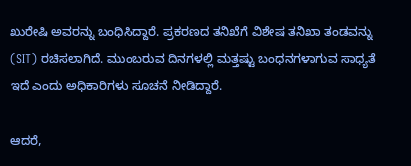ಖುರೇಷಿ ಅವರನ್ನು ಬಂಧಿಸಿದ್ದಾರೆ. ಪ್ರಕರಣದ ತನಿಖೆಗೆ ವಿಶೇಷ ತನಿಖಾ ತಂಡವನ್ನು (SIT) ರಚಿಸಲಾಗಿದೆ. ಮುಂಬರುವ ದಿನಗಳಲ್ಲಿ ಮತ್ತಷ್ಟು ಬಂಧನಗಳಾಗುವ ಸಾಧ್ಯತೆ ಇದೆ ಎಂದು ಅಧಿಕಾರಿಗಳು ಸೂಚನೆ ನೀಡಿದ್ದಾರೆ.

ಆದರೆ,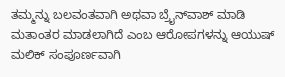ತಮ್ಮನ್ನು ಬಲವಂತವಾಗಿ ಅಥವಾ ಬ್ರೈನ್‌ವಾಶ್ ಮಾಡಿ ಮತಾಂತರ ಮಾಡಲಾಗಿದೆ ಎಂಬ ಆರೋಪಗಳನ್ನು ಆಯುಷ್ ಮಲಿಕ್ ಸಂಪೂರ್ಣವಾಗಿ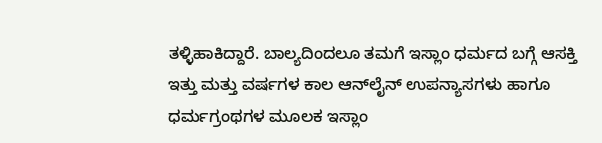ತಳ್ಳಿಹಾಕಿದ್ದಾರೆ. ಬಾಲ್ಯದಿಂದಲೂ ತಮಗೆ ಇಸ್ಲಾಂ ಧರ್ಮದ ಬಗ್ಗೆ ಆಸಕ್ತಿ ಇತ್ತು ಮತ್ತು ವರ್ಷಗಳ ಕಾಲ ಆನ್‌ಲೈನ್ ಉಪನ್ಯಾಸಗಳು ಹಾಗೂ ಧರ್ಮಗ್ರಂಥಗಳ ಮೂಲಕ ಇಸ್ಲಾಂ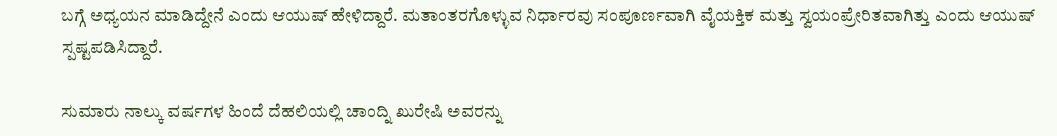ಬಗ್ಗೆ ಅಧ್ಯಯನ ಮಾಡಿದ್ದೇನೆ ಎಂದು ಆಯುಷ್ ಹೇಳಿದ್ದಾರೆ. ಮತಾಂತರಗೊಳ್ಳುವ ನಿರ್ಧಾರವು ಸಂಪೂರ್ಣವಾಗಿ ವೈಯಕ್ತಿಕ ಮತ್ತು ಸ್ವಯಂಪ್ರೇರಿತವಾಗಿತ್ತು ಎಂದು ಆಯುಷ್ ಸ್ಪಷ್ಟಪಡಿಸಿದ್ದಾರೆ.

ಸುಮಾರು ನಾಲ್ಕು ವರ್ಷಗಳ ಹಿಂದೆ ದೆಹಲಿಯಲ್ಲಿ ಚಾಂದ್ನಿ ಖುರೇಷಿ ಅವರನ್ನು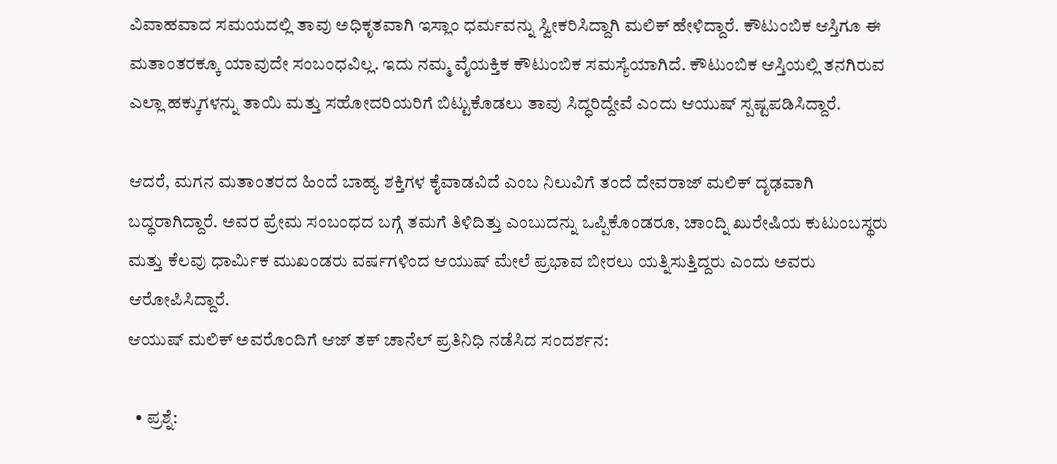ವಿವಾಹವಾದ ಸಮಯದಲ್ಲಿ ತಾವು ಅಧಿಕೃತವಾಗಿ ಇಸ್ಲಾಂ ಧರ್ಮವನ್ನು ಸ್ವೀಕರಿಸಿದ್ದಾಗಿ ಮಲಿಕ್ ಹೇಳಿದ್ದಾರೆ. ಕೌಟುಂಬಿಕ ಆಸ್ತಿಗೂ ಈ ಮತಾಂತರಕ್ಕೂ ಯಾವುದೇ ಸಂಬಂಧವಿಲ್ಲ. ಇದು ನಮ್ಮ ವೈಯಕ್ತಿಕ ಕೌಟುಂಬಿಕ ಸಮಸ್ಯೆಯಾಗಿದೆ. ಕೌಟುಂಬಿಕ ಆಸ್ತಿಯಲ್ಲಿ ತನಗಿರುವ ಎಲ್ಲಾ ಹಕ್ಕುಗಳನ್ನು ತಾಯಿ ಮತ್ತು ಸಹೋದರಿಯರಿಗೆ ಬಿಟ್ಟುಕೊಡಲು ತಾವು ಸಿದ್ಧರಿದ್ದೇವೆ ಎಂದು ಆಯುಷ್ ಸ್ಪಷ್ಟಪಡಿಸಿದ್ದಾರೆ.

ಆದರೆ, ಮಗನ ಮತಾಂತರದ ಹಿಂದೆ ಬಾಹ್ಯ ಶಕ್ತಿಗಳ ಕೈವಾಡವಿದೆ ಎಂಬ ನಿಲುವಿಗೆ ತಂದೆ ದೇವರಾಜ್ ಮಲಿಕ್ ದೃಢವಾಗಿ ಬದ್ಧರಾಗಿದ್ದಾರೆ. ಅವರ ಪ್ರೇಮ ಸಂಬಂಧದ ಬಗ್ಗೆ ತಮಗೆ ತಿಳಿದಿತ್ತು ಎಂಬುದನ್ನು ಒಪ್ಪಿಕೊಂಡರೂ, ಚಾಂದ್ನಿ ಖುರೇಷಿಯ ಕುಟುಂಬಸ್ಥರು ಮತ್ತು ಕೆಲವು ಧಾರ್ಮಿಕ ಮುಖಂಡರು ವರ್ಷಗಳಿಂದ ಆಯುಷ್ ಮೇಲೆ ಪ್ರಭಾವ ಬೀರಲು ಯತ್ನಿಸುತ್ತಿದ್ದರು ಎಂದು ಅವರು ಆರೋಪಿಸಿದ್ದಾರೆ.
ಆಯುಷ್ ಮಲಿಕ್ ಅವರೊಂದಿಗೆ ಆಜ್ ತಕ್ ಚಾನೆಲ್ ಪ್ರತಿನಿಧಿ ನಡೆಸಿದ ಸಂದರ್ಶನ:

  • ಪ್ರಶ್ನೆ: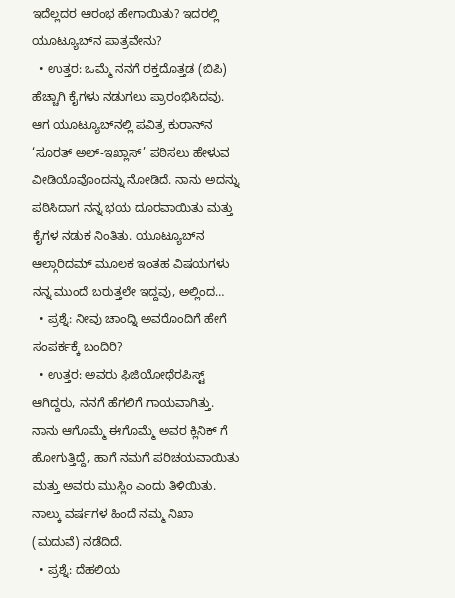ಇದೆಲ್ಲದರ ಆರಂಭ ಹೇಗಾಯಿತು? ಇದರಲ್ಲಿ ಯೂಟ್ಯೂಬ್‌ನ ಪಾತ್ರವೇನು?
  • ಉತ್ತರ: ಒಮ್ಮೆ ನನಗೆ ರಕ್ತದೊತ್ತಡ (ಬಿಪಿ) ಹೆಚ್ಚಾಗಿ ಕೈಗಳು ನಡುಗಲು ಪ್ರಾರಂಭಿಸಿದವು. ಆಗ ಯೂಟ್ಯೂಬ್‌ನಲ್ಲಿ ಪವಿತ್ರ ಕುರಾನ್‌ನ ‘ಸೂರತ್ ಅಲ್-ಇಖ್ಲಾಸ್’ ಪಠಿಸಲು ಹೇಳುವ ವೀಡಿಯೊವೊಂದನ್ನು ನೋಡಿದೆ. ನಾನು ಅದನ್ನು ಪಠಿಸಿದಾಗ ನನ್ನ ಭಯ ದೂರವಾಯಿತು ಮತ್ತು ಕೈಗಳ ನಡುಕ ನಿಂತಿತು. ಯೂಟ್ಯೂಬ್‌ನ ಆಲ್ಗಾರಿದಮ್ ಮೂಲಕ ಇಂತಹ ವಿಷಯಗಳು ನನ್ನ ಮುಂದೆ ಬರುತ್ತಲೇ ಇದ್ದವು, ಅಲ್ಲಿಂದ…
  • ಪ್ರಶ್ನೆ: ನೀವು ಚಾಂದ್ನಿ ಅವರೊಂದಿಗೆ ಹೇಗೆ ಸಂಪರ್ಕಕ್ಕೆ ಬಂದಿರಿ?
  • ಉತ್ತರ: ಅವರು ಫಿಜಿಯೋಥೆರಪಿಸ್ಟ್ ಆಗಿದ್ದರು, ನನಗೆ ಹೆಗಲಿಗೆ ಗಾಯವಾಗಿತ್ತು. ನಾನು ಆಗೊಮ್ಮೆ ಈಗೊಮ್ಮೆ ಅವರ ಕ್ಲಿನಿಕ್ ಗೆ ಹೋಗುತ್ತಿದ್ದೆ, ಹಾಗೆ ನಮಗೆ ಪರಿಚಯವಾಯಿತು ಮತ್ತು ಅವರು ಮುಸ್ಲಿಂ ಎಂದು ತಿಳಿಯಿತು. ನಾಲ್ಕು ವರ್ಷಗಳ ಹಿಂದೆ ನಮ್ಮ ನಿಖಾ (ಮದುವೆ) ನಡೆದಿದೆ.
  • ಪ್ರಶ್ನೆ: ದೆಹಲಿಯ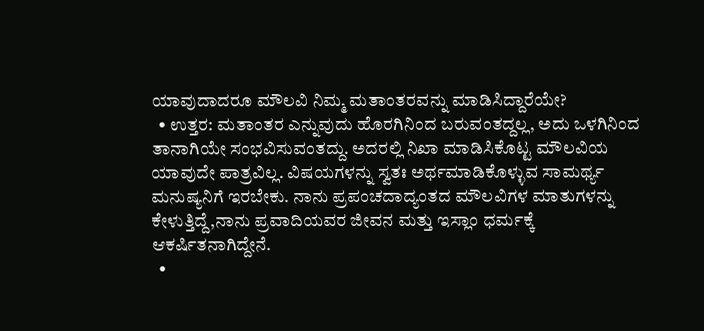ಯಾವುದಾದರೂ ಮೌಲವಿ ನಿಮ್ಮ ಮತಾಂತರವನ್ನು ಮಾಡಿಸಿದ್ದಾರೆಯೇ?
  • ಉತ್ತರ: ಮತಾಂತರ ಎನ್ನುವುದು ಹೊರಗಿನಿಂದ ಬರುವಂತದ್ದಲ್ಲ, ಅದು ಒಳಗಿನಿಂದ ತಾನಾಗಿಯೇ ಸಂಭವಿಸುವಂತದ್ದು. ಅದರಲ್ಲಿ ನಿಖಾ ಮಾಡಿಸಿಕೊಟ್ಟ ಮೌಲವಿಯ ಯಾವುದೇ ಪಾತ್ರವಿಲ್ಲ. ವಿಷಯಗಳನ್ನು ಸ್ವತಃ ಅರ್ಥಮಾಡಿಕೊಳ್ಳುವ ಸಾಮರ್ಥ್ಯ ಮನುಷ್ಯನಿಗೆ ಇರಬೇಕು. ನಾನು ಪ್ರಪಂಚದಾದ್ಯಂತದ ಮೌಲವಿಗಳ ಮಾತುಗಳನ್ನು ಕೇಳುತ್ತಿದ್ದೆ,ನಾನು ಪ್ರವಾದಿಯವರ ಜೀವನ ಮತ್ತು ಇಸ್ಲಾಂ ಧರ್ಮಕ್ಕೆ ಆಕರ್ಷಿತನಾಗಿದ್ದೇನೆ.
  •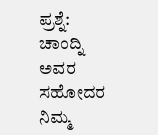ಪ್ರಶ್ನೆ: ಚಾಂದ್ನಿ ಅವರ ಸಹೋದರ ನಿಮ್ಮ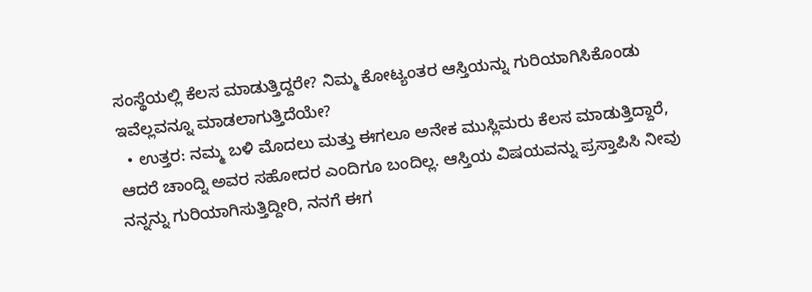ಸಂಸ್ಥೆಯಲ್ಲಿ ಕೆಲಸ ಮಾಡುತ್ತಿದ್ದರೇ? ನಿಮ್ಮ ಕೋಟ್ಯಂತರ ಆಸ್ತಿಯನ್ನು ಗುರಿಯಾಗಿಸಿಕೊಂಡು ಇವೆಲ್ಲವನ್ನೂ ಮಾಡಲಾಗುತ್ತಿದೆಯೇ?
  • ಉತ್ತರ: ನಮ್ಮ ಬಳಿ ಮೊದಲು ಮತ್ತು ಈಗಲೂ ಅನೇಕ ಮುಸ್ಲಿಮರು ಕೆಲಸ ಮಾಡುತ್ತಿದ್ದಾರೆ, ಆದರೆ ಚಾಂದ್ನಿ ಅವರ ಸಹೋದರ ಎಂದಿಗೂ ಬಂದಿಲ್ಲ. ಆಸ್ತಿಯ ವಿಷಯವನ್ನು ಪ್ರಸ್ತಾಪಿಸಿ ನೀವು ನನ್ನನ್ನು ಗುರಿಯಾಗಿಸುತ್ತಿದ್ದೀರಿ, ನನಗೆ ಈಗ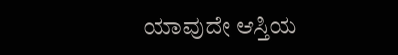ಯಾವುದೇ ಆಸ್ತಿಯ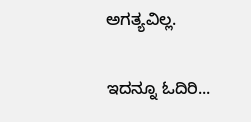ಅಗತ್ಯವಿಲ್ಲ.

ಇದನ್ನೂ ಓದಿರಿ...